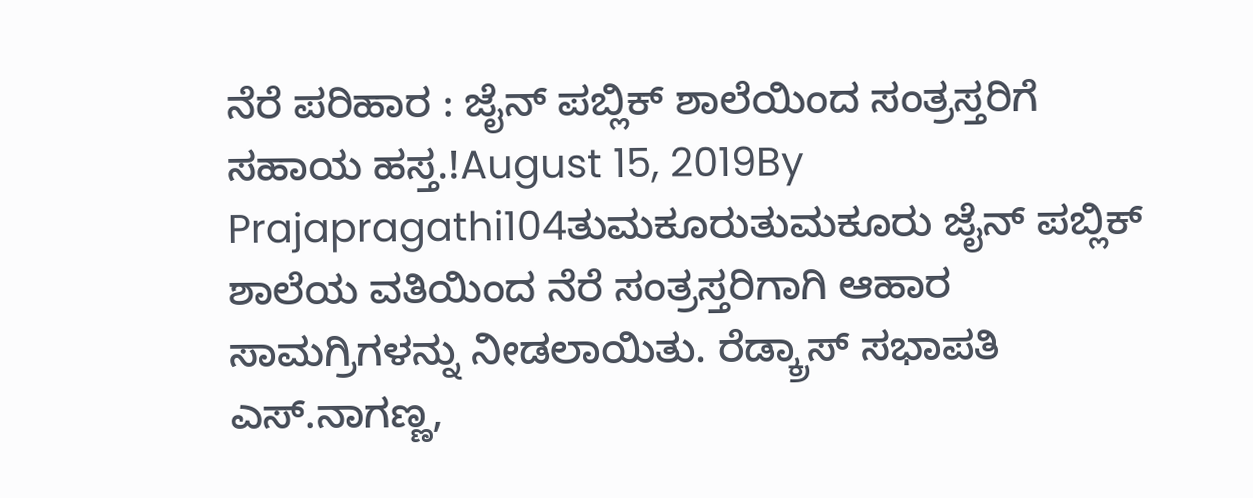ನೆರೆ ಪರಿಹಾರ : ಜೈನ್ ಪಬ್ಲಿಕ್ ಶಾಲೆಯಿಂದ ಸಂತ್ರಸ್ತರಿಗೆ ಸಹಾಯ ಹಸ್ತ.!August 15, 2019By Prajapragathi104ತುಮಕೂರುತುಮಕೂರು ಜೈನ್ ಪಬ್ಲಿಕ್ ಶಾಲೆಯ ವತಿಯಿಂದ ನೆರೆ ಸಂತ್ರಸ್ತರಿಗಾಗಿ ಆಹಾರ ಸಾಮಗ್ರಿಗಳನ್ನು ನೀಡಲಾಯಿತು. ರೆಡ್ಕ್ರಾಸ್ ಸಭಾಪತಿ ಎಸ್.ನಾಗಣ್ಣ,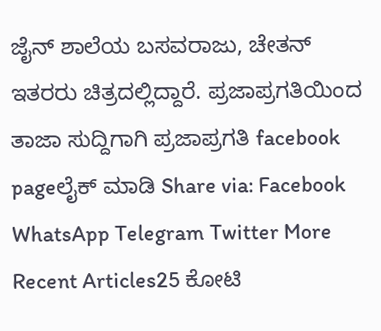ಜೈನ್ ಶಾಲೆಯ ಬಸವರಾಜು, ಚೇತನ್ ಇತರರು ಚಿತ್ರದಲ್ಲಿದ್ದಾರೆ. ಪ್ರಜಾಪ್ರಗತಿಯಿಂದ ತಾಜಾ ಸುದ್ದಿಗಾಗಿ ಪ್ರಜಾಪ್ರಗತಿ facebook pageಲೈಕ್ ಮಾಡಿ Share via: Facebook WhatsApp Telegram Twitter More Recent Articles25 ಕೋಟಿ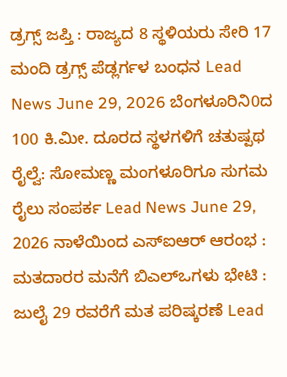ಡ್ರಗ್ಸ್ ಜಪ್ತಿ : ರಾಜ್ಯದ 8 ಸ್ಥಳಿಯರು ಸೇರಿ 17 ಮಂದಿ ಡ್ರಗ್ಸ್ ಪೆಡ್ಲರ್ಗಳ ಬಂಧನ Lead News June 29, 2026 ಬೆಂಗಳೂರಿನಿ0ದ 100 ಕಿ.ಮೀ. ದೂರದ ಸ್ಥಳಗಳಿಗೆ ಚತುಷ್ಪಥ ರೈಲ್ವೆ: ಸೋಮಣ್ಣ ಮಂಗಳೂರಿಗೂ ಸುಗಮ ರೈಲು ಸಂಪರ್ಕ Lead News June 29, 2026 ನಾಳೆಯಿಂದ ಎಸ್ಐಆರ್ ಆರಂಭ : ಮತದಾರರ ಮನೆಗೆ ಬಿಎಲ್ಒಗಳು ಭೇಟಿ : ಜುಲೈ 29 ರವರೆಗೆ ಮತ ಪರಿಷ್ಕರಣೆ Lead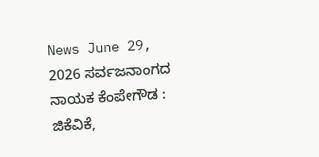News June 29, 2026 ಸರ್ವಜನಾಂಗದ ನಾಯಕ ಕೆಂಪೇಗೌಡ : ಜಿಕೆವಿಕೆ,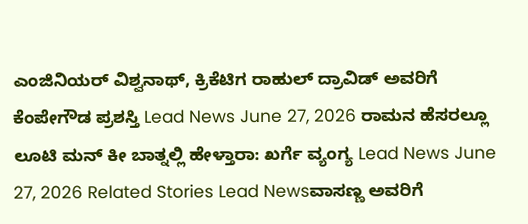ಎಂಜಿನಿಯರ್ ವಿಶ್ವನಾಥ್, ಕ್ರಿಕೆಟಿಗ ರಾಹುಲ್ ದ್ರಾವಿಡ್ ಅವರಿಗೆ ಕೆಂಪೇಗೌಡ ಪ್ರಶಸ್ತಿ Lead News June 27, 2026 ರಾಮನ ಹೆಸರಲ್ಲೂ ಲೂಟಿ ಮನ್ ಕೀ ಬಾತ್ನಲ್ಲಿ ಹೇಳ್ತಾರಾ: ಖರ್ಗೆ ವ್ಯಂಗ್ಯ Lead News June 27, 2026 Related Stories Lead Newsವಾಸಣ್ಣ ಅವರಿಗೆ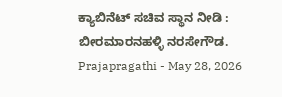ಕ್ಯಾಬಿನೆಟ್ ಸಚಿವ ಸ್ಥಾನ ನೀಡಿ : ಬೀರಮಾರನಹಳ್ಳಿ ನರಸೇಗೌಡ. Prajapragathi - May 28, 2026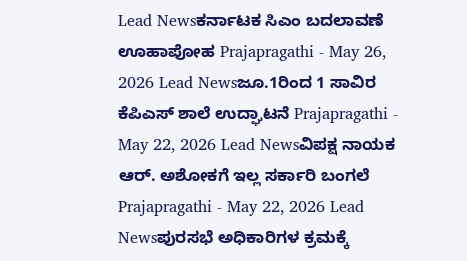Lead Newsಕರ್ನಾಟಕ ಸಿಎಂ ಬದಲಾವಣೆ ಊಹಾಪೋಹ Prajapragathi - May 26, 2026 Lead Newsಜೂ.1ರಿಂದ 1 ಸಾವಿರ ಕೆಪಿಎಸ್ ಶಾಲೆ ಉದ್ಘಾಟನೆ Prajapragathi - May 22, 2026 Lead Newsವಿಪಕ್ಷ ನಾಯಕ ಆರ್. ಅಶೋಕಗೆ ಇಲ್ಲ ಸರ್ಕಾರಿ ಬಂಗಲೆ Prajapragathi - May 22, 2026 Lead Newsಪುರಸಭೆ ಅಧಿಕಾರಿಗಳ ಕ್ರಮಕ್ಕೆ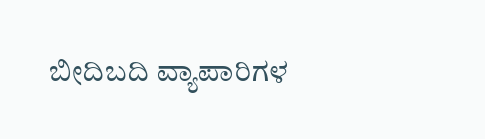ಬೀದಿಬದಿ ವ್ಯಾಪಾರಿಗಳ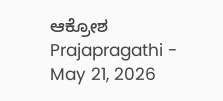ಆಕ್ರೋಶ Prajapragathi - May 21, 2026